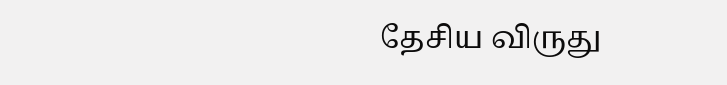தேசிய விருது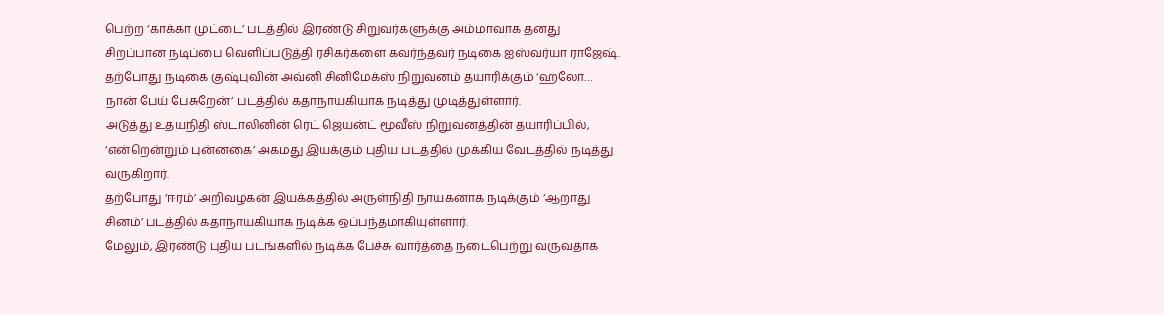பெற்ற ‘காக்கா முட்டை’ படத்தில் இரண்டு சிறுவர்களுக்கு அம்மாவாக தனது சிறப்பான நடிப்பை வெளிப்படுத்தி ரசிகர்களை கவர்ந்தவர் நடிகை ஐஸ்வர்யா ராஜேஷ்.
தற்போது நடிகை குஷ்புவின் அவ்னி சினிமேக்ஸ் நிறுவனம் தயாரிக்கும் ‘ஹலோ… நான் பேய் பேசுறேன்’ படத்தில் கதாநாயகியாக நடித்து முடித்துள்ளார்.
அடுத்து உதயநிதி ஸ்டாலினின் ரெட் ஜெயன்ட் மூவீஸ் நிறுவனத்தின் தயாரிப்பில், ‘என்றென்றும் புன்னகை’ அகமது இயக்கும் புதிய படத்தில் முக்கிய வேடத்தில் நடித்து வருகிறார்.
தற்போது ‘ஈரம்’ அறிவழகன் இயக்கத்தில் அருள்நிதி நாயகனாக நடிக்கும் ‘ஆறாது சினம்’ படத்தில் கதாநாயகியாக நடிக்க ஒப்பந்தமாகியுள்ளார்.
மேலும், இரண்டு புதிய படங்களில் நடிக்க பேச்சு வார்த்தை நடைபெற்று வருவதாக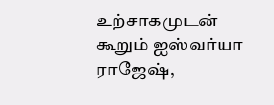உற்சாகமுடன் கூறும் ஐஸ்வர்யா ராஜேஷ்,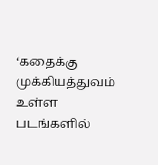‘கதைக்கு முக்கியத்துவம் உள்ள படங்களில்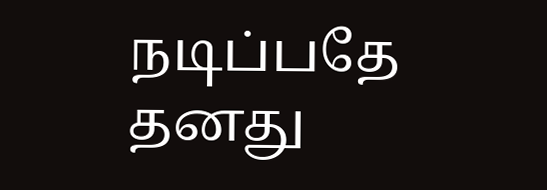நடிப்பதே தனது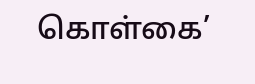கொள்கை’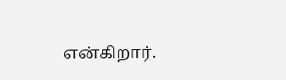என்கிறார்.